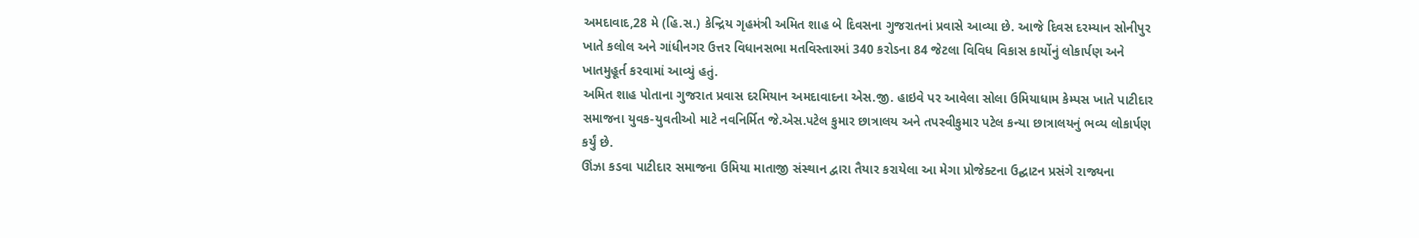અમદાવાદ,28 મે (હિ.સ.) કેન્દ્રિય ગૃહમંત્રી અમિત શાહ બે દિવસના ગુજરાતનાં પ્રવાસે આવ્યા છે. આજે દિવસ દરમ્યાન સોનીપુર ખાતે કલોલ અને ગાંધીનગર ઉત્તર વિધાનસભા મતવિસ્તારમાં 340 કરોડના 84 જેટલા વિવિધ વિકાસ કાર્યોનું લોકાર્પણ અને ખાતમુહૂર્ત કરવામાં આવ્યું હતું.
અમિત શાહ પોતાના ગુજરાત પ્રવાસ દરમિયાન અમદાવાદના એસ.જી. હાઇવે પર આવેલા સોલા ઉમિયાધામ કેમ્પસ ખાતે પાટીદાર સમાજના યુવક-યુવતીઓ માટે નવનિર્મિત જે.એસ.પટેલ કુમાર છાત્રાલય અને તપસ્વીકુમાર પટેલ કન્યા છાત્રાલયનું ભવ્ય લોકાર્પણ કર્યું છે.
ઊંઝા કડવા પાટીદાર સમાજના ઉમિયા માતાજી સંસ્થાન દ્વારા તૈયાર કરાયેલા આ મેગા પ્રોજેક્ટના ઉદ્ઘાટન પ્રસંગે રાજ્યના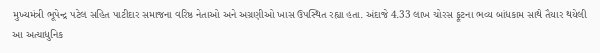મુખ્યમંત્રી ભૂપેન્દ્ર પટેલ સહિત પાટીદાર સમાજના વરિષ્ઠ નેતાઓ અને અગ્રણીઓ ખાસ ઉપસ્થિત રહ્યા હતા. અંદાજે 4.33 લાખ ચોરસ ફૂટના ભવ્ય બાંધકામ સાથે તૈયાર થયેલી આ અત્યાધુનિક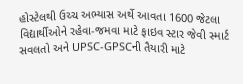હોસ્ટેલથી ઉચ્ચ અભ્યાસ અર્થે આવતા 1600 જેટલા વિદ્યાર્થીઓને રહેવા-જમવા માટે ફાઇવ સ્ટાર જેવી સ્માર્ટ સવલતો અને UPSC-GPSCની તૈયારી માટે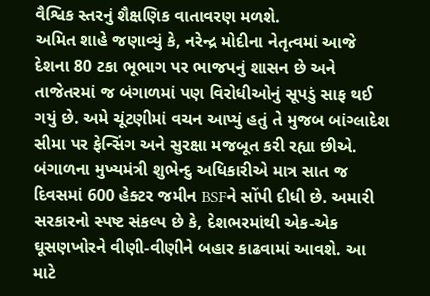વૈશ્વિક સ્તરનું શૈક્ષણિક વાતાવરણ મળશે.
અમિત શાહે જણાવ્યું કે, નરેન્દ્ર મોદીના નેતૃત્વમાં આજે દેશના 80 ટકા ભૂભાગ પર ભાજપનું શાસન છે અને તાજેતરમાં જ બંગાળમાં પણ વિરોધીઓનું સૂપડું સાફ થઈ ગયું છે. અમે ચૂંટણીમાં વચન આપ્યું હતું તે મુજબ બાંગ્લાદેશ સીમા પર ફેન્સિંગ અને સુરક્ષા મજબૂત કરી રહ્યા છીએ. બંગાળના મુખ્યમંત્રી શુભેન્દુ અધિકારીએ માત્ર સાત જ દિવસમાં 600 હેક્ટર જમીન BSFને સોંપી દીધી છે. અમારી સરકારનો સ્પષ્ટ સંકલ્પ છે કે, દેશભરમાંથી એક-એક ઘૂસણખોરને વીણી-વીણીને બહાર કાઢવામાં આવશે. આ માટે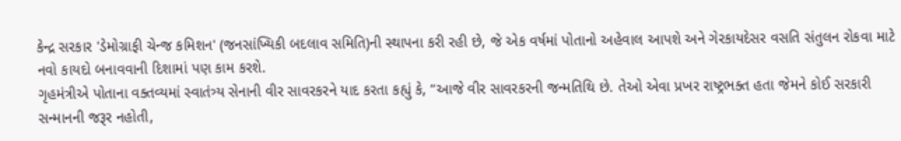કેન્દ્ર સરકાર 'ડેમોગ્રાફી ચેન્જ કમિશન' (જનસાંખ્યિકી બદલાવ સમિતિ)ની સ્થાપના કરી રહી છે, જે એક વર્ષમાં પોતાનો અહેવાલ આપશે અને ગેરકાયદેસર વસતિ સંતુલન રોકવા માટે નવો કાયદો બનાવવાની દિશામાં પણ કામ કરશે.
ગૃહમંત્રીએ પોતાના વક્તવ્યમાં સ્વાતંત્ર્ય સેનાની વીર સાવરકરને યાદ કરતા કહ્યું કે, “આજે વીર સાવરકરની જન્મતિથિ છે. તેઓ એવા પ્રખર રાષ્ટ્રભક્ત હતા જેમને કોઈ સરકારી સન્માનની જરૂર નહોતી,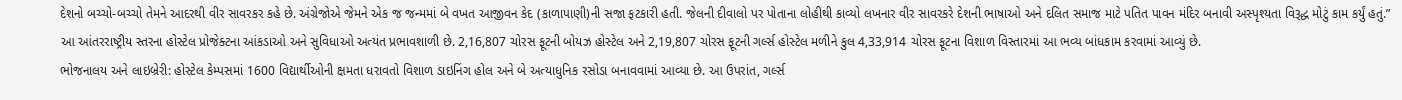દેશનો બચ્ચો-બચ્ચો તેમને આદરથી વીર સાવરકર કહે છે. અંગ્રેજોએ જેમને એક જ જન્મમાં બે વખત આજીવન કેદ (કાળાપાણી)ની સજા ફટકારી હતી. જેલની દીવાલો પર પોતાના લોહીથી કાવ્યો લખનાર વીર સાવરકરે દેશની ભાષાઓ અને દલિત સમાજ માટે પતિત પાવન મંદિર બનાવી અસ્પૃશ્યતા વિરૂદ્ધ મોટું કામ કર્યું હતું.”
આ આંતરરાષ્ટ્રીય સ્તરના હોસ્ટેલ પ્રોજેક્ટના આંકડાઓ અને સુવિધાઓ અત્યંત પ્રભાવશાળી છે. 2,16,807 ચોરસ ફૂટની બોયઝ હોસ્ટેલ અને 2,19,807 ચોરસ ફૂટની ગર્લ્સ હોસ્ટેલ મળીને કુલ 4,33,914 ચોરસ ફૂટના વિશાળ વિસ્તારમાં આ ભવ્ય બાંધકામ કરવામાં આવ્યું છે.
ભોજનાલય અને લાઇબ્રેરી: હોસ્ટેલ કેમ્પસમાં 1600 વિદ્યાર્થીઓની ક્ષમતા ધરાવતો વિશાળ ડાઇનિંગ હોલ અને બે અત્યાધુનિક રસોડા બનાવવામાં આવ્યા છે. આ ઉપરાંત, ગર્લ્સ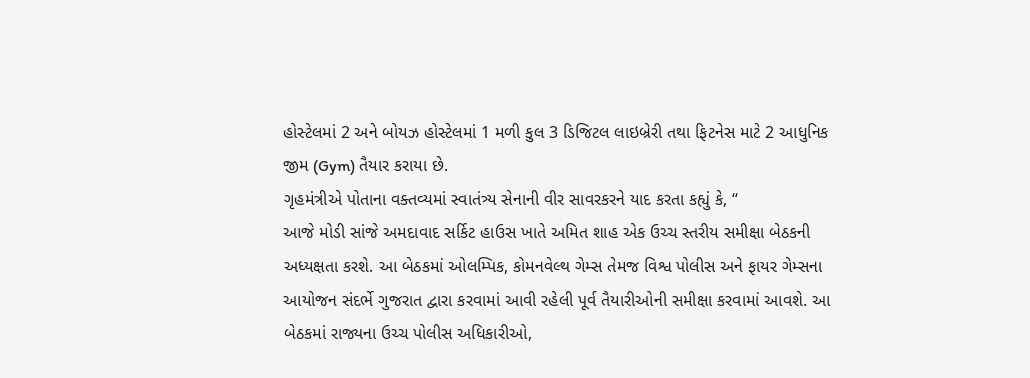હોસ્ટેલમાં 2 અને બોયઝ હોસ્ટેલમાં 1 મળી કુલ 3 ડિજિટલ લાઇબ્રેરી તથા ફિટનેસ માટે 2 આધુનિક જીમ (Gym) તૈયાર કરાયા છે.
ગૃહમંત્રીએ પોતાના વક્તવ્યમાં સ્વાતંત્ર્ય સેનાની વીર સાવરકરને યાદ કરતા કહ્યું કે, “
આજે મોડી સાંજે અમદાવાદ સર્કિટ હાઉસ ખાતે અમિત શાહ એક ઉચ્ચ સ્તરીય સમીક્ષા બેઠકની અધ્યક્ષતા કરશે. આ બેઠકમાં ઓલમ્પિક, કોમનવેલ્થ ગેમ્સ તેમજ વિશ્વ પોલીસ અને ફાયર ગેમ્સના આયોજન સંદર્ભે ગુજરાત દ્વારા કરવામાં આવી રહેલી પૂર્વ તૈયારીઓની સમીક્ષા કરવામાં આવશે. આ બેઠકમાં રાજ્યના ઉચ્ચ પોલીસ અધિકારીઓ,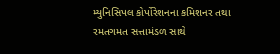મ્યુનિસિપલ કોર્પોરેશનના કમિશનર તથા રમતગમત સત્તામંડળ સાથે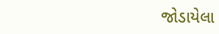જોડાયેલા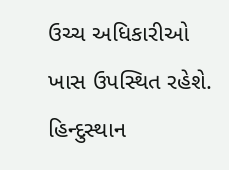ઉચ્ચ અધિકારીઓ ખાસ ઉપસ્થિત રહેશે.
હિન્દુસ્થાન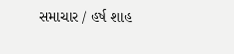સમાચાર / હર્ષ શાહ